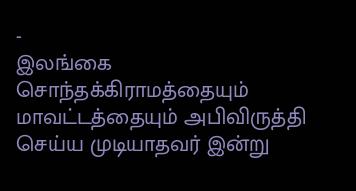-
இலங்கை
சொந்தக்கிராமத்தையும் மாவட்டத்தையும் அபிவிருத்தி செய்ய முடியாதவர் இன்று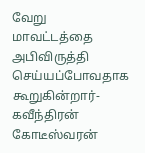வேறு மாவட்டத்தை அபிவிருத்தி செய்யப்போவதாக கூறுகின்றார்- கவீந்திரன் கோடீஸ்வரன்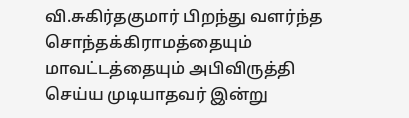வி.சுகிர்தகுமார் பிறந்து வளர்ந்த சொந்தக்கிராமத்தையும் மாவட்டத்தையும் அபிவிருத்தி செய்ய முடியாதவர் இன்று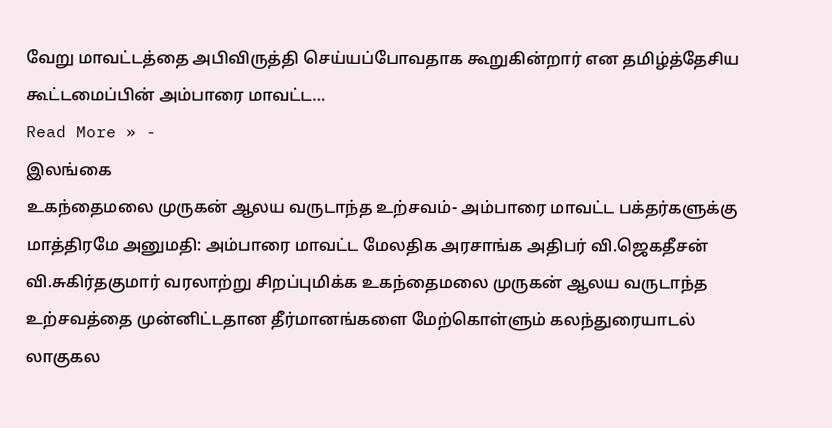வேறு மாவட்டத்தை அபிவிருத்தி செய்யப்போவதாக கூறுகின்றார் என தமிழ்த்தேசிய கூட்டமைப்பின் அம்பாரை மாவட்ட…
Read More » -
இலங்கை
உகந்தைமலை முருகன் ஆலய வருடாந்த உற்சவம்- அம்பாரை மாவட்ட பக்தர்களுக்கு மாத்திரமே அனுமதி: அம்பாரை மாவட்ட மேலதிக அரசாங்க அதிபர் வி.ஜெகதீசன்
வி.சுகிர்தகுமார் வரலாற்று சிறப்புமிக்க உகந்தைமலை முருகன் ஆலய வருடாந்த உற்சவத்தை முன்னிட்டதான தீர்மானங்களை மேற்கொள்ளும் கலந்துரையாடல் லாகுகல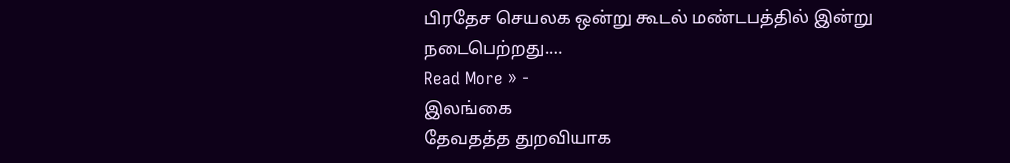பிரதேச செயலக ஒன்று கூடல் மண்டபத்தில் இன்று நடைபெற்றது.…
Read More » -
இலங்கை
தேவதத்த துறவியாக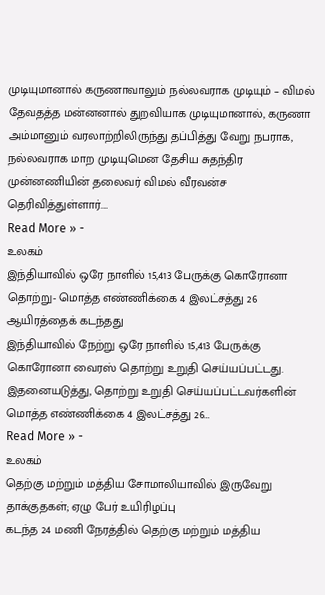முடியுமானால் கருணாவாலும் நல்லவராக முடியும் – விமல்
தேவதத்த மன்னனால் துறவியாக முடியுமானால், கருணா அம்மானும் வரலாற்றிலிருந்து தப்பித்து வேறு நபராக, நல்லவராக மாற முடியுமென தேசிய சுதந்திர முன்னணியின் தலைவர் விமல் வீரவன்ச தெரிவித்துள்ளார்.…
Read More » -
உலகம்
இந்தியாவில் ஒரே நாளில் 15,413 பேருக்கு கொரோனா தொற்று- மொத்த எண்ணிக்கை 4 இலட்சத்து 26 ஆயிரத்தைக் கடந்தது
இந்தியாவில் நேற்று ஒரே நாளில் 15,413 பேருக்கு கொரோனா வைரஸ் தொற்று உறுதி செய்யப்பட்டது. இதனையடுத்து, தொற்று உறுதி செய்யப்பட்டவர்களின் மொத்த எண்ணிக்கை 4 இலட்சத்து 26…
Read More » -
உலகம்
தெற்கு மற்றும் மத்திய சோமாலியாவில் இருவேறு தாக்குதகள்; ஏழு பேர் உயிரிழப்பு
கடந்த 24 மணி நேரத்தில் தெற்கு மற்றும் மத்திய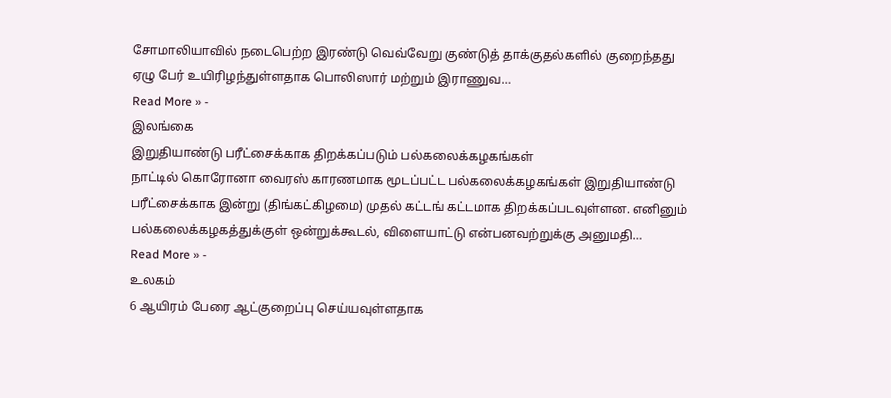சோமாலியாவில் நடைபெற்ற இரண்டு வெவ்வேறு குண்டுத் தாக்குதல்களில் குறைந்தது ஏழு பேர் உயிரிழந்துள்ளதாக பொலிஸார் மற்றும் இராணுவ…
Read More » -
இலங்கை
இறுதியாண்டு பரீட்சைக்காக திறக்கப்படும் பல்கலைக்கழகங்கள்
நாட்டில் கொரோனா வைரஸ் காரணமாக மூடப்பட்ட பல்கலைக்கழகங்கள் இறுதியாண்டு பரீட்சைக்காக இன்று (திங்கட்கிழமை) முதல் கட்டங் கட்டமாக திறக்கப்படவுள்ளன. எனினும் பல்கலைக்கழகத்துக்குள் ஒன்றுக்கூடல், விளையாட்டு என்பனவற்றுக்கு அனுமதி…
Read More » -
உலகம்
6 ஆயிரம் பேரை ஆட்குறைப்பு செய்யவுள்ளதாக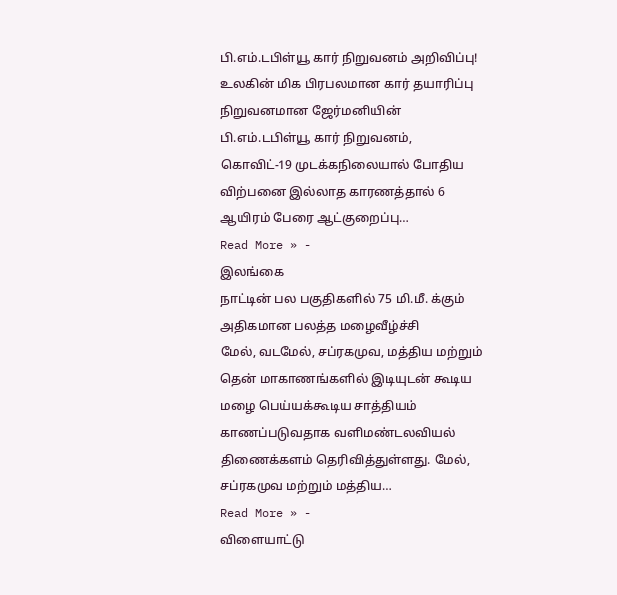பி.எம்.டபிள்யூ கார் நிறுவனம் அறிவிப்பு!
உலகின் மிக பிரபலமான கார் தயாரிப்பு நிறுவனமான ஜேர்மனியின் பி.எம்.டபிள்யூ கார் நிறுவனம், கொவிட்-19 முடக்கநிலையால் போதிய விற்பனை இல்லாத காரணத்தால் 6 ஆயிரம் பேரை ஆட்குறைப்பு…
Read More » -
இலங்கை
நாட்டின் பல பகுதிகளில் 75 மி.மீ. க்கும் அதிகமான பலத்த மழைவீழ்ச்சி
மேல், வடமேல், சப்ரகமுவ, மத்திய மற்றும் தென் மாகாணங்களில் இடியுடன் கூடிய மழை பெய்யக்கூடிய சாத்தியம் காணப்படுவதாக வளிமண்டலவியல் திணைக்களம் தெரிவித்துள்ளது. மேல், சப்ரகமுவ மற்றும் மத்திய…
Read More » -
விளையாட்டு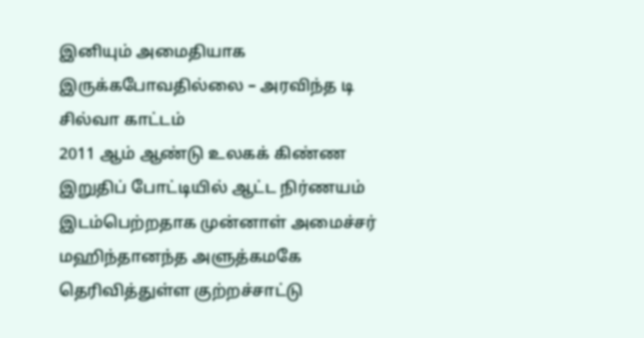இனியும் அமைதியாக இருக்கபோவதில்லை – அரவிந்த டி சில்வா காட்டம்
2011 ஆம் ஆண்டு உலகக் கிண்ண இறுதிப் போட்டியில் ஆட்ட நிர்ணயம் இடம்பெற்றதாக முன்னாள் அமைச்சர் மஹிந்தானந்த அளுத்கமகே தெரிவித்துள்ள குற்றச்சாட்டு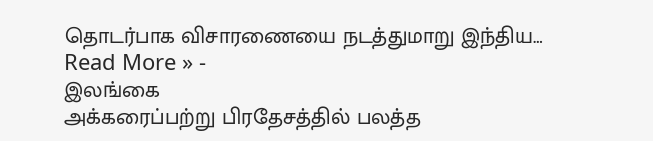தொடர்பாக விசாரணையை நடத்துமாறு இந்திய…
Read More » -
இலங்கை
அக்கரைப்பற்று பிரதேசத்தில் பலத்த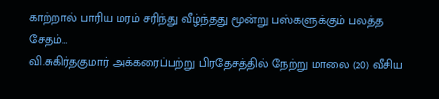காற்றால் பாரிய மரம் சரிந்து வீழ்ந்தது மூன்று பஸ்களுக்கும் பலத்த சேதம்…
வி.சுகிர்தகுமார் அக்கரைப்பற்று பிரதேசத்தில் நேற்று மாலை (20) வீசிய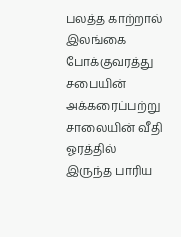பலத்த காற்றால் இலங்கை போக்குவரத்து சபையின் அக்கரைப்பற்று சாலையின் வீதி ஓரத்தில் இருந்த பாரிய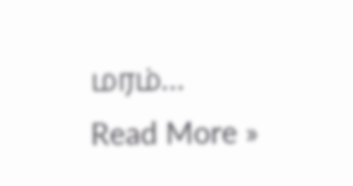மரம்…
Read More »